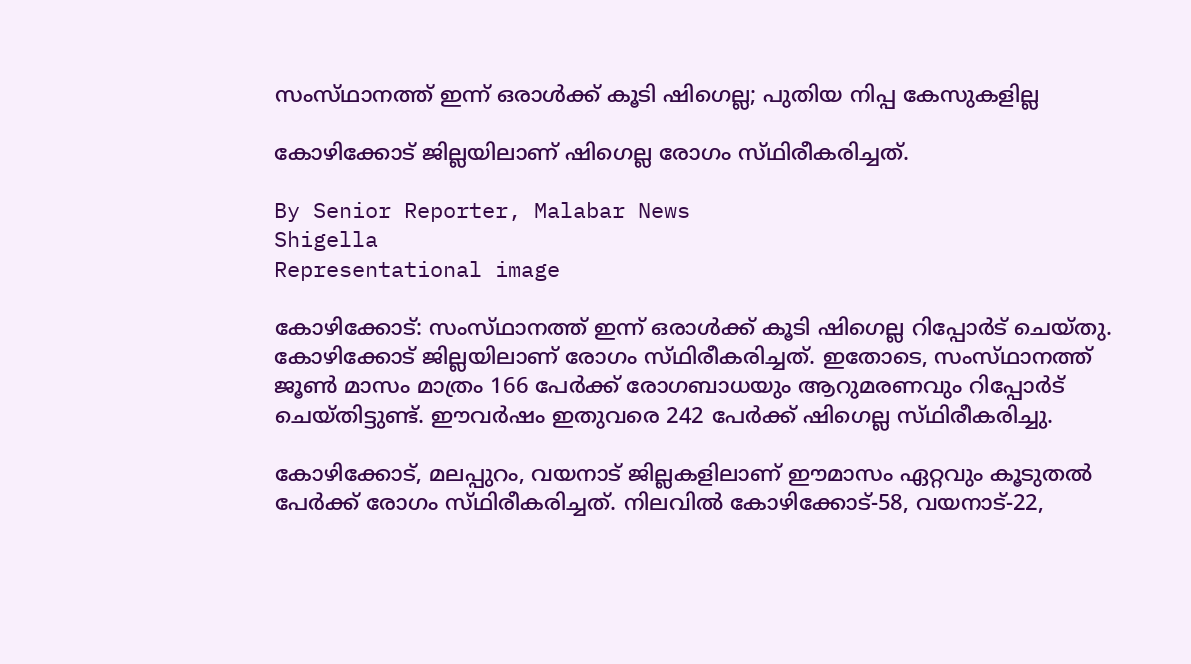സംസ്‌ഥാനത്ത്‌ ഇന്ന് ഒരാൾക്ക് കൂടി ഷിഗെല്ല; പുതിയ നിപ്പ കേസുകളില്ല

കോഴിക്കോട് ജില്ലയിലാണ് ഷിഗെല്ല രോഗം സ്‌ഥിരീകരിച്ചത്‌.

By Senior Reporter, Malabar News
Shigella
Representational image

കോഴിക്കോട്: സംസ്‌ഥാനത്ത്‌ ഇന്ന് ഒരാൾക്ക് കൂടി ഷിഗെല്ല റിപ്പോർട് ചെയ്‌തു. കോഴിക്കോട് ജില്ലയിലാണ് രോഗം സ്‌ഥിരീകരിച്ചത്‌. ഇതോടെ, സംസ്‌ഥാനത്ത്‌ ജൂൺ മാസം മാത്രം 166 പേർക്ക് രോഗബാധയും ആറുമരണവും റിപ്പോർട് ചെയ്‌തിട്ടുണ്ട്‌. ഈവർഷം ഇതുവരെ 242 പേർക്ക് ഷിഗെല്ല സ്‌ഥിരീകരിച്ചു.

കോഴിക്കോട്, മലപ്പുറം, വയനാട് ജില്ലകളിലാണ് ഈമാസം ഏറ്റവും കൂടുതൽ പേർക്ക് രോഗം സ്‌ഥിരീകരിച്ചത്‌. നിലവിൽ കോഴിക്കോട്-58, വയനാട്-22,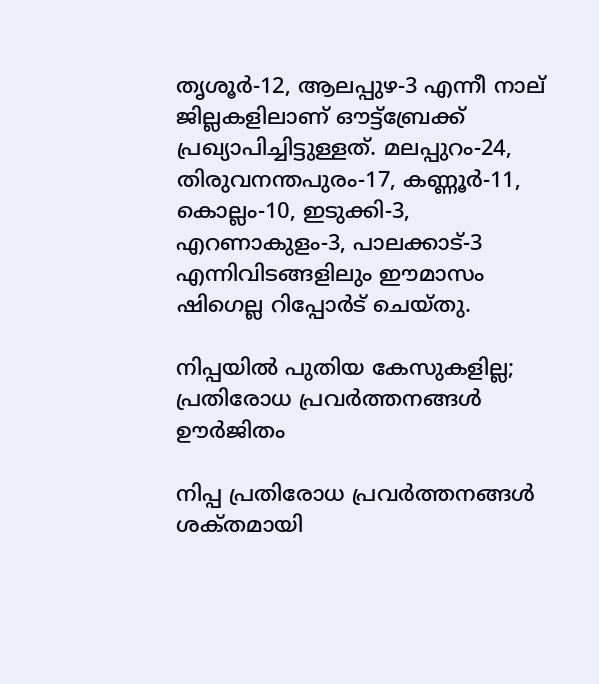തൃശൂർ-12, ആലപ്പുഴ-3 എന്നീ നാല് ജില്ലകളിലാണ് ഔട്ട്ബ്രേക്ക് പ്രഖ്യാപിച്ചിട്ടുള്ളത്. മലപ്പുറം-24, തിരുവനന്തപുരം-17, കണ്ണൂർ-11, കൊല്ലം-10, ഇടുക്കി-3, എറണാകുളം-3, പാലക്കാട്-3 എന്നിവിടങ്ങളിലും ഈമാസം ഷിഗെല്ല റിപ്പോർട് ചെയ്‌തു.

നിപ്പയിൽ പുതിയ കേസുകളില്ല; പ്രതിരോധ പ്രവർത്തനങ്ങൾ ഊർജിതം

നിപ്പ പ്രതിരോധ പ്രവർത്തനങ്ങൾ ശക്‌തമായി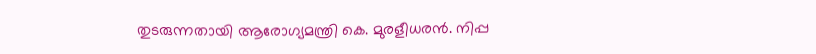തുടരുന്നതായി ആരോഗ്യമന്ത്രി കെ. മുരളീധരൻ. നിപ്പ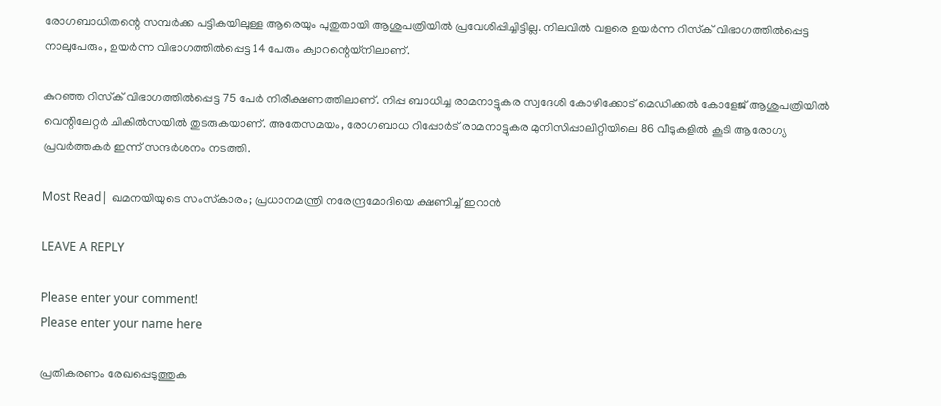രോഗബാധിതന്റെ സമ്പർക്ക പട്ടികയിലുള്ള ആരെയും പുതുതായി ആശുപത്രിയിൽ പ്രവേശിപ്പിച്ചിട്ടില്ല. നിലവിൽ വളരെ ഉയർന്ന റിസ്‌ക് വിഭാഗത്തിൽപ്പെട്ട നാലുപേരും, ഉയർന്ന വിഭാഗത്തിൽപ്പെട്ട 14 പേരും ക്വാറന്റെയ്‌നിലാണ്.

കുറഞ്ഞ റിസ്‌ക് വിഭാഗത്തിൽപ്പെട്ട 75 പേർ നിരീക്ഷണത്തിലാണ്. നിപ്പ ബാധിച്ച രാമനാട്ടുകര സ്വദേശി കോഴിക്കോട് മെഡിക്കൽ കോളേജ് ആശുപത്രിയിൽ വെന്റിലേറ്റർ ചികിൽസയിൽ തുടരുകയാണ്. അതേസമയം, രോഗബാധ റിപ്പോർട് രാമനാട്ടുകര മുനിസിപ്പാലിറ്റിയിലെ 86 വീടുകളിൽ കൂടി ആരോഗ്യ പ്രവർത്തകർ ഇന്ന് സന്ദർശനം നടത്തി.

Most Read| ഖമനയിയുടെ സംസ്‌കാരം; പ്രധാനമന്ത്രി നരേന്ദ്രമോദിയെ ക്ഷണിച്ച് ഇറാൻ

LEAVE A REPLY

Please enter your comment!
Please enter your name here

പ്രതികരണം രേഖപ്പെടുത്തുക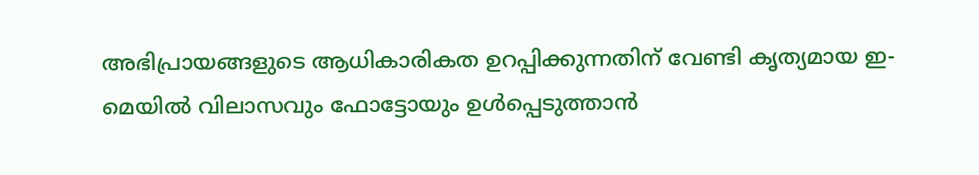അഭിപ്രായങ്ങളുടെ ആധികാരികത ഉറപ്പിക്കുന്നതിന് വേണ്ടി കൃത്യമായ ഇ-മെയിൽ വിലാസവും ഫോട്ടോയും ഉൾപ്പെടുത്താൻ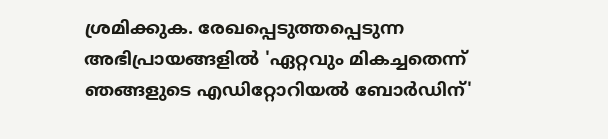ശ്രമിക്കുക. രേഖപ്പെടുത്തപ്പെടുന്ന അഭിപ്രായങ്ങളിൽ 'ഏറ്റവും മികച്ചതെന്ന് ഞങ്ങളുടെ എഡിറ്റോറിയൽ ബോർഡിന്'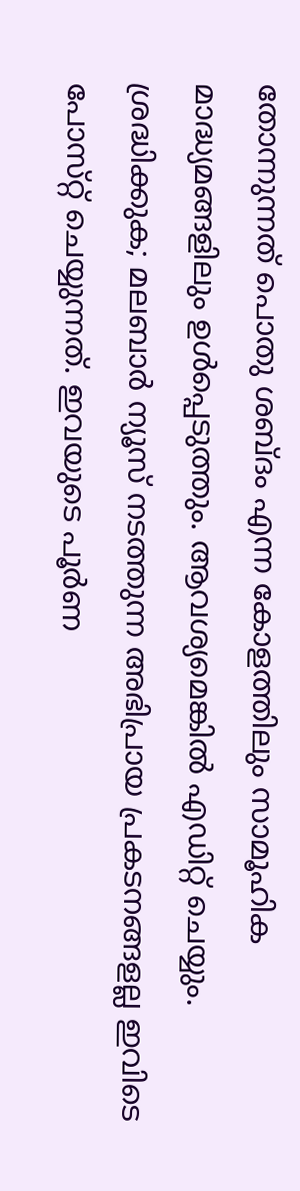തോന്നുന്നത് പൊതു ശബ്‌ദം എന്ന കോളത്തിലും സാമൂഹിക മാദ്ധ്യമങ്ങളിലും ഉൾപ്പെടുത്തും. ആവശ്യമെങ്കിൽ എഡിറ്റ് ചെയ്യും. ശ്രദ്ധിക്കുക; മലബാർ ന്യൂസ് നടത്തുന്ന അഭിപ്രായ പ്രകടനങ്ങളല്ല ഇവിടെ പോസ്‌റ്റ് ചെയ്യുന്നത്. ഇവയുടെ പൂർണ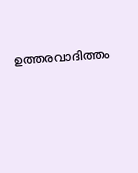ഉത്തരവാദിത്തം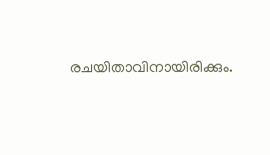രചയിതാവിനായിരിക്കും.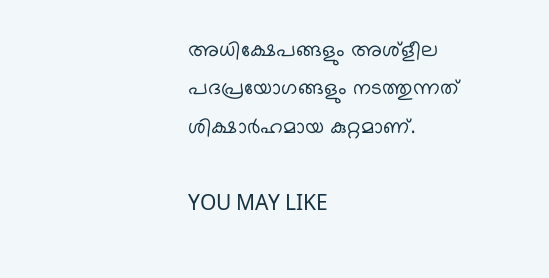അധിക്ഷേപങ്ങളും അശ്‌ളീല പദപ്രയോഗങ്ങളും നടത്തുന്നത് ശിക്ഷാർഹമായ കുറ്റമാണ്.

YOU MAY LIKE